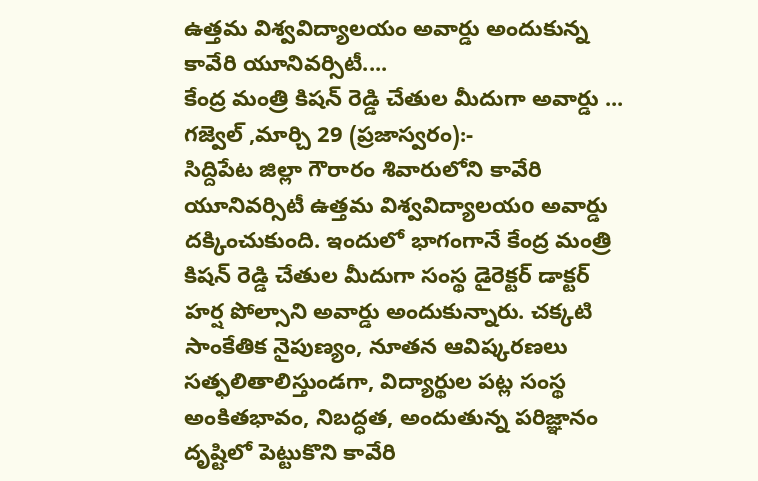ఉత్తమ విశ్వవిద్యాలయం అవార్డు అందుకున్న కావేరి యూనివర్సిటీ....
కేంద్ర మంత్రి కిషన్ రెడ్డి చేతుల మీదుగా అవార్డు ...
గజ్వెల్ ,మార్చి 29 (ప్రజాస్వరం):-
సిద్దిపేట జిల్లా గౌరారం శివారులోని కావేరి యూనివర్సిటీ ఉత్తమ విశ్వవిద్యాలయo అవార్డు దక్కించుకుంది. ఇందులో భాగంగానే కేంద్ర మంత్రి కిషన్ రెడ్డి చేతుల మీదుగా సంస్థ డైరెక్టర్ డాక్టర్ హర్ష పోల్సాని అవార్డు అందుకున్నారు. చక్కటి సాంకేతిక నైపుణ్యం, నూతన ఆవిష్కరణలు సత్ఫలితాలిస్తుండగా, విద్యార్థుల పట్ల సంస్థ అంకితభావం, నిబద్ధత, అందుతున్న పరిజ్ఞానం దృష్టిలో పెట్టుకొని కావేరి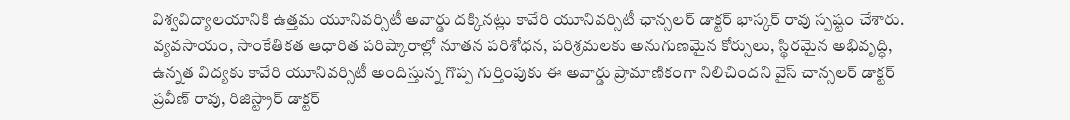విశ్వవిద్యాలయానికి ఉత్తమ యూనివర్సిటీ అవార్డు దక్కినట్లు కావేరి యూనివర్సిటీ ఛాన్సలర్ డాక్టర్ భాస్కర్ రావు స్పష్టం చేశారు.
వ్యవసాయం, సాంకేతికత ఆధారిత పరిష్కారాల్లో నూతన పరిశోధన, పరిశ్రమలకు అనుగుణమైన కోర్సులు, స్థిరమైన అభివృద్ధి, ఉన్నత విద్యకు కావేరి యూనివర్సిటీ అందిస్తున్న గొప్ప గుర్తింపుకు ఈ అవార్డు ప్రామాణికంగా నిలిచిందని వైస్ చాన్సలర్ డాక్టర్ ప్రవీణ్ రావు, రిజిస్ట్రార్ డాక్టర్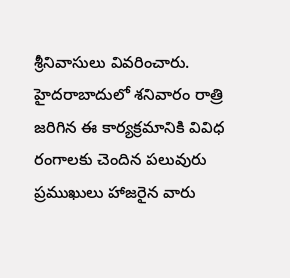శ్రీనివాసులు వివరించారు. హైదరాబాదులో శనివారం రాత్రి జరిగిన ఈ కార్యక్రమానికి వివిధ రంగాలకు చెందిన పలువురు ప్రముఖులు హాజరైన వారు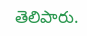తెలిపారు.